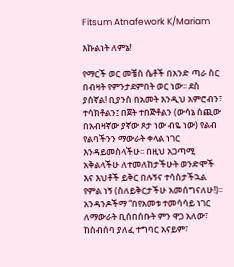Fitsum Atnafework K/Mariam

እኩልነት ለምኔ!

የማርች ወር መቼስ ሴቶች በአንድ ጣራ ስር በብዛት የምንታደምበት ወር ነው፡፡ ደስ ያሰኛል! ቢያንስ በአመት እንዲህ አምሮብን፣ ተሳክቶልን፤ በጀት ተበጅቶልን (ውሳኔ ሰጪው በአብዛኛው ያኛው ጾታ ነው ብዬ ነው) የልብ የልባችንን ማውራት ቀላል ነገር እንዳይመስላችሁ፡፡ በዚህ አጋጣሚ አቅልላችሁ ለተመለከታችሁት ወንድሞች እና እህቶች ይቅር በሉኝና ተሳስታችኋል የምል ነኝ (ስለይቅርታችሁ አመሰግናለሁ!)፡፡ አንዳንዶችማ “በየአመቱ ተመሳሳይ ነገር ለማውራት ቢሰበሰቡት ምን ዋጋ አለው፣ ከስብሰባ ያለፈ ተግባር አናይም፣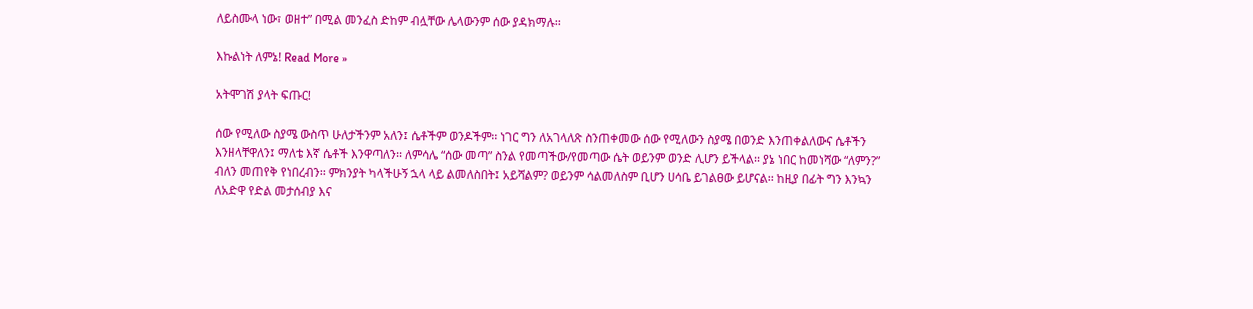ለይስሙላ ነው፣ ወዘተ” በሚል መንፈስ ድከም ብሏቸው ሌላውንም ሰው ያዳክማሉ፡፡

እኩልነት ለምኔ! Read More »

አትሞገሽ ያላት ፍጡር!

ሰው የሚለው ስያሜ ውስጥ ሁለታችንም አለን፤ ሴቶችም ወንዶችም፡፡ ነገር ግን ለአገላለጽ ስንጠቀመው ሰው የሚለውን ስያሜ በወንድ እንጠቀልለውና ሴቶችን እንዘላቸዋለን፤ ማለቴ እኛ ሴቶች እንዋጣለን፡፡ ለምሳሌ “ሰው መጣ” ስንል የመጣችው/የመጣው ሴት ወይንም ወንድ ሊሆን ይችላል፡፡ ያኔ ነበር ከመነሻው “ለምን?” ብለን መጠየቅ የነበረብን፡፡ ምክንያት ካላችሁኝ ኋላ ላይ ልመለስበት፤ አይሻልም? ወይንም ሳልመለስም ቢሆን ሀሳቤ ይገልፀው ይሆናል፡፡ ከዚያ በፊት ግን እንኳን ለአድዋ የድል መታሰብያ እና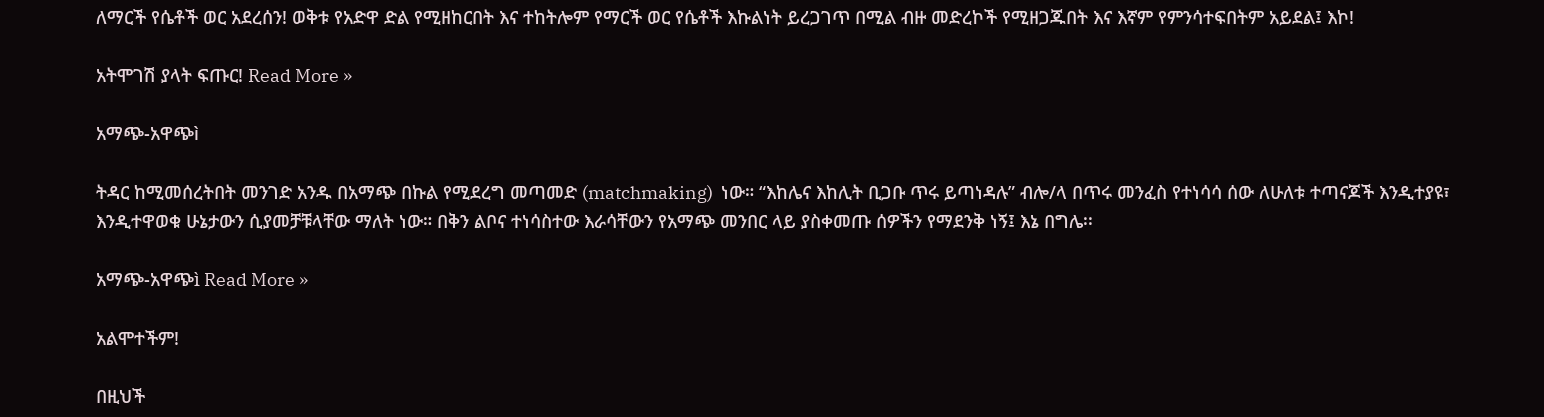ለማርች የሴቶች ወር አደረሰን! ወቅቱ የአድዋ ድል የሚዘከርበት እና ተከትሎም የማርች ወር የሴቶች እኩልነት ይረጋገጥ በሚል ብዙ መድረኮች የሚዘጋጁበት እና እኛም የምንሳተፍበትም አይደል፤ እኮ!

አትሞገሽ ያላት ፍጡር! Read More »

አማጭ-አዋጭì

ትዳር ከሚመሰረትበት መንገድ አንዱ በአማጭ በኩል የሚደረግ መጣመድ (matchmaking)  ነው። “እከሌና እከሊት ቢጋቡ ጥሩ ይጣነዳሉ” ብሎ/ላ በጥሩ መንፈስ የተነሳሳ ሰው ለሁለቱ ተጣናጆች እንዲተያዩ፣ እንዲተዋወቁ ሁኔታውን ሲያመቻቹላቸው ማለት ነው። በቅን ልቦና ተነሳስተው እራሳቸውን የአማጭ መንበር ላይ ያስቀመጡ ሰዎችን የማደንቅ ነኝ፤ እኔ በግሌ፡፡

አማጭ-አዋጭì Read More »

አልሞተችም!

በዚህች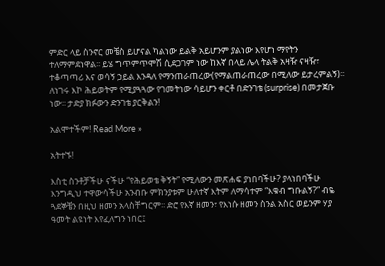ምድር ላይ ስንኖር መቼስ ይሆናል ካልነው ይልቅ አይሆንም ያልነው እየሆነ ማየትን ተለማምደነዋል፡፡ ይሄ ግጥምጥሞሽ ሲደጋገም ነው ከእኛ በላይ ሌላ ትልቅ አዛዥ ናዛዥ፣ ተቆጣጣሪ እና ወሳኝ ኃይል እንዳለ የማንጠራጠረው(የማልጠራጠረው በሚለው ይታረምልኝ)፡፡ ለነገሩ እኮ ሕይወትም የሚያጓጓው የገመትነው ሳይሆን ቀርቶ በድንገቴ (surprise) በመታጀቡ ነው፡፡ ታድያ ክፉውን ድንገቴ ያርቅልን!

አልሞተችም! Read More »

አትተኙ!

እስቲ ስንቶቻችሁ ናችሁ “የሕይወቴ ቅኝት” የሚለውን መጽሐፍ ያነበባችሁ? ያላነበባችሁ እንግዲህ ተዋውሳችሁ አንብቡ ምክንያቱም ሁለተኛ እትም ለማሳተም “እቁብ ግቡልኝ?” ብዬ ጓደኞቼን በዚህ ዘመን አላስቸግርም፡፡ ድሮ የእኛ ዘመን፣ የእነሱ ዘመን ስንል አስር ወይንም ሃያ ዓመት ልዩነት እየፈለግን ነበር፤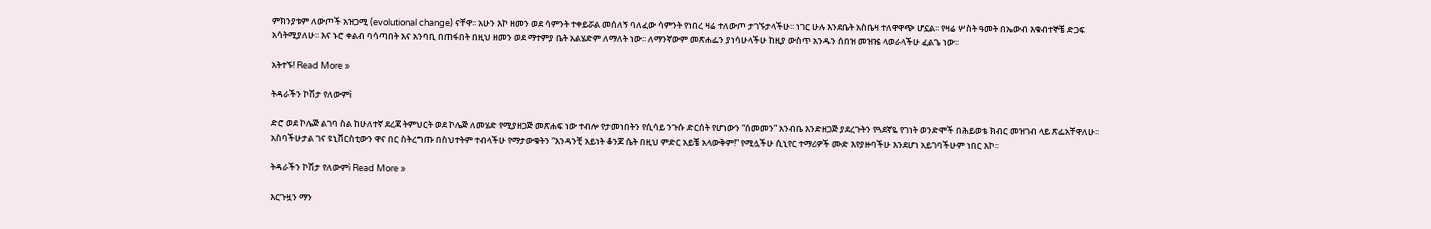ምክንያቱም ለውጦች አዝጋሚ (evolutional change) ናቸዋ፡፡ አሁን እኮ ዘመን ወደ ሳምንት ተቀይሯል መሰለኝ ባለፈው ሳምንት የነበረ ዛሬ ተለውጦ ታገኙታላችሁ፡፡ ነገር ሁሉ እንደቤት አስቤዛ ተለዋዋጭ ሆኗል፡፡ የዛሬ ሦስት ዓመት በኤውብ እቁብተኞቼ ድጋፍ አሳትሚያለሁ፡፡ እና ኑሮ ቀልብ ባሳጣበት እና አንባቢ በጠፋበት በዚህ ዘመን ወደ ማተምያ ቤት አልሄድም ለማለት ነው፡፡ ለማንኛውም መጽሐፌን ያነሳሁላችሁ ከዚያ ውስጥ አንዱን ሰበዝ መዝዤ ላወራላችሁ ፈልጌ ነው፡፡

አትተኙ! Read More »

ትዳራችን ኮሽታ የለውምì

ድሮ ወደ ኮሌጅ ልገባ ስል ከሁለተኛ ደረጃ ትምህርት ወደ ኮሌጅ ለመሄድ የሚያዘጋጅ መጽሐፍ ነው ተብሎ የታመነበትን የሲሳይ ንጉሱ ድርሰት የሆነውን “ሰመመን” አንብቤ እንድዘጋጅ ያደረጉትን የጓደኛዬ የገነት ወንድሞች በሕይወቴ ክብር መዝገብ ላይ ጽፌአቸዋለሁ፡፡ አስባችሁታል ገና ዩኒቨርስቲውን ዋና በር ስትረግጡ በስህተትም ተብላችሁ የማታውቁትን “እንዳንቺ አይነት ቆንጆ ሴት በዚህ ምድር አይቼ አላውቅም!” የሚሏችሁ ሲኒየር ተማሪዎች ሙድ እየያዙባችሁ እንደሆነ አይገባችሁም ነበር እኮ፡፡

ትዳራችን ኮሽታ የለውምì Read More »

እርጉዟን ማን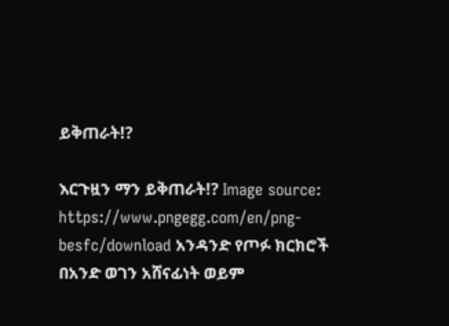ይቅጠራት!?

እርጉዟን ማን ይቅጠራት!? Image source: https://www.pngegg.com/en/png-besfc/download አንዳንድ የጦፉ ክርክሮች በአንድ ወገን አሸናፊነት ወይም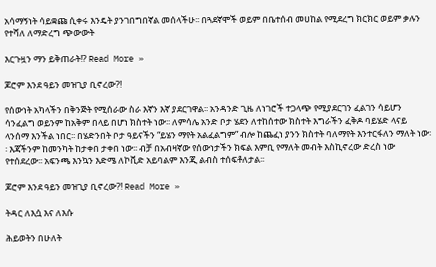አሳማኝነት ሳይቋጩ ሲቀሩ እንዴት ያንገበግበኛል መሰላችሁ፡፡ በጓደኛሞች ወይም በቤተሰብ መሀከል የሚደረግ ክርክር ወይም ቃሉን የተሻለ ለማድረግ ጭውውት

እርጉዟን ማን ይቅጠራት!? Read More »

ጆሮም እንደ ዓይን መዝጊያ ቢኖረው?!

የሰውነት አካላችን በቅንጅት የሚሰራው ስራ እኛን እኛ ያደርገዋል፡፡ አንዳንድ ጊዜ ለነገሮች ተጋላጭ የሚያደርገን ፈልገን ሳይሆን ሳንፈልግ ወይንም ከአቅም በላይ በሆነ ክስተት ነው፡፡ ለምሳሌ አንድ ቦታ ሄደን ለተከሰተው ክስተት እግራችን ፈቅዶ ባይሄድ ላናይ ላንሰማ እንችል ነበር፡፡ በሄድንበት ቦታ ዓይናችን “ይሄን ማየት አልፈልግም” ብሎ ከጨፈነ ያንን ክስተት ባለማየት እንተርፋለን ማለት ነው፡፡ እጃችንም ከመንካት ከታቀበ ታቀበ ነው፡፡ ብቻ በአብዛኛው የሰውነታችን ክፍል እምቢ የማለት መብት እስኪኖረው ድረስ ነው የተሰደረው፡፡ አፍንጫ እንኳን እድሜ ለኮቪድ አይባልም እንጂ ልብስ ተሰፍቶለታል፡፡

ጆሮም እንደ ዓይን መዝጊያ ቢኖረው?! Read More »

ትዳር ለእሷ እና ለእሱ

ሕይወትን በሁለት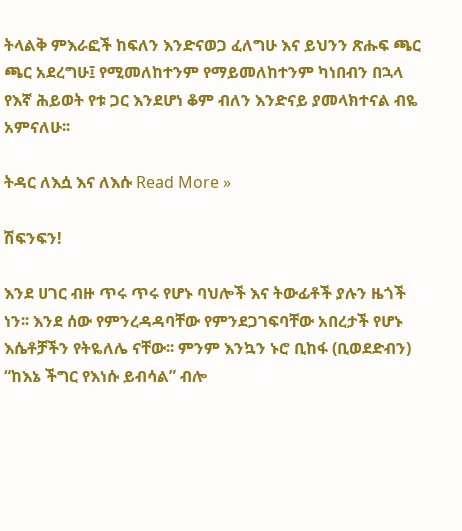ትላልቅ ምእራፎች ከፍለን እንድናወጋ ፈለግሁ እና ይህንን ጽሑፍ ጫር ጫር አደረግሁ፤ የሚመለከተንም የማይመለከተንም ካነበብን በኋላ የእኛ ሕይወት የቱ ጋር እንደሆነ ቆም ብለን እንድናይ ያመላክተናል ብዬ አምናለሁ፡፡

ትዳር ለእሷ እና ለእሱ Read More »

ሽፍንፍን!

እንደ ሀገር ብዙ ጥሩ ጥሩ የሆኑ ባህሎች እና ትውፊቶች ያሉን ዜጎች ነን፡፡ እንደ ሰው የምንረዳዳባቸው የምንደጋገፍባቸው አበረታች የሆኑ እሴቶቻችን የትዬለሌ ናቸው፡፡ ምንም እንኳን ኑሮ ቢከፋ (ቢወደድብን)  “ከእኔ ችግር የእነሱ ይብሳል” ብሎ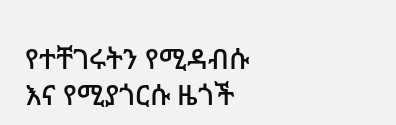የተቸገሩትን የሚዳብሱ እና የሚያጎርሱ ዜጎች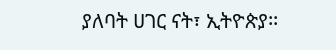ያለባት ሀገር ናት፣ ኢትዮጵያ፡፡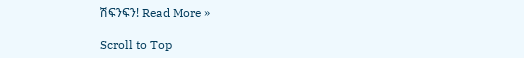ሽፍንፍን! Read More »

Scroll to Top